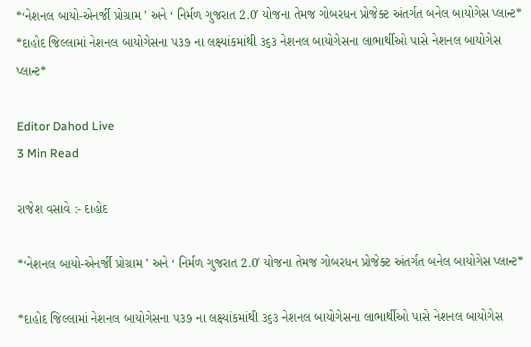*‘નેશનલ બાયો-એનર્જી પ્રોગ્રામ ’ અને ‘ નિર્મળ ગુજરાત 2.0′ યોજના તેમજ ગોબરધન પ્રોજેક્ટ અંતર્ગત બનેલ બાયોગેસ પ્લાન્ટ* *દાહોદ જિલ્લામાં નેશનલ બાયોગેસના ૫૩૭ ના લક્ષ્યાંકમાંથી ૩૬૩ નેશનલ બાયોગેસના લાભાર્થીઓ પાસે નેશનલ બાયોગેસ પ્લાન્ટ*

Editor Dahod Live
3 Min Read

રાજેશ વસાવે :- દાહોદ

*‘નેશનલ બાયો-એનર્જી પ્રોગ્રામ ’ અને ‘ નિર્મળ ગુજરાત 2.0′ યોજના તેમજ ગોબરધન પ્રોજેક્ટ અંતર્ગત બનેલ બાયોગેસ પ્લાન્ટ*

*દાહોદ જિલ્લામાં નેશનલ બાયોગેસના ૫૩૭ ના લક્ષ્યાંકમાંથી ૩૬૩ નેશનલ બાયોગેસના લાભાર્થીઓ પાસે નેશનલ બાયોગેસ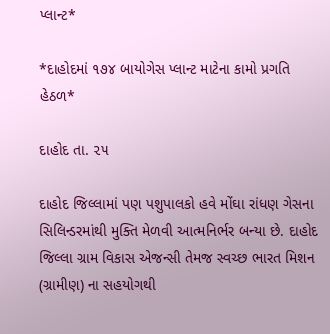પ્લાન્ટ*

*દાહોદમાં ૧૭૪ બાયોગેસ પ્લાન્ટ માટેના કામો પ્રગતિ હેઠળ*

દાહોદ તા. ૨૫

દાહોદ જિલ્લામાં પણ પશુપાલકો હવે મોંઘા રાંધણ ગેસના સિલિન્ડરમાંથી મુક્તિ મેળવી આત્મનિર્ભર બન્યા છે. દાહોદ જિલ્લા ગ્રામ વિકાસ એજન્સી તેમજ સ્વચ્છ ભારત મિશન (ગ્રામીણ) ના સહયોગથી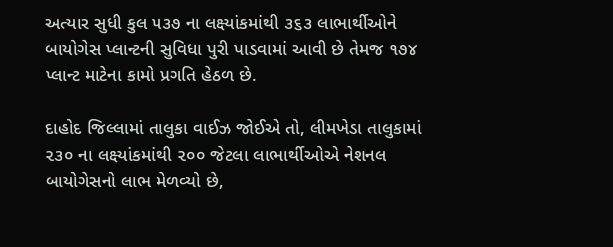અત્યાર સુધી કુલ ૫૩૭ ના લક્ષ્યાંકમાંથી ૩૬૩ લાભાર્થીઓને બાયોગેસ પ્લાન્ટની સુવિધા પુરી પાડવામાં આવી છે તેમજ ૧૭૪ પ્લાન્ટ માટેના કામો પ્રગતિ હેઠળ છે.

દાહોદ જિલ્લામાં તાલુકા વાઈઝ જોઈએ તો, લીમખેડા તાલુકામાં ૨૩૦ ના લક્ષ્યાંકમાંથી ૨૦૦ જેટલા લાભાર્થીઓએ નેશનલ બાયોગેસનો લાભ મેળવ્યો છે,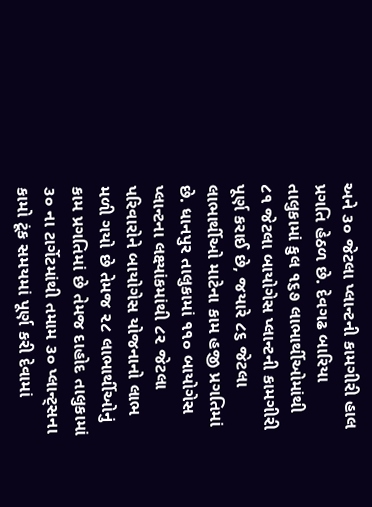અને ૩૦ જેટલા પ્લાન્ટની કામગીરી હાલ પ્રગતિ હેઠળ છે. દેવગઢ બારિયા તાલુકામાં કુલ ૧૬૭ લાભાર્થીઓમાંથી ૮૧ જેટલા બાયોગેસ પ્લાન્ટની કામગીરી પૂર્ણ કરાઈ છે, જયારે ૮૬ જેટલા લાભાર્થીઓ માટેના કામ હજી પ્રગતિમાં છે. ધાનપુર તાલુકામાં ૧૧૦ બાયોગેસ પ્લાન્ટના લક્ષ્યાંકમાંથી ૮૨ જેટલા પરિવારોને બાયોગેસ યોજનાનો લાભ મળી ગયો છે તેમજ ૨૮ લાભાર્થીઓનું કામ પ્રગતિમાં છે તેમજ દાહોદ તાલુકામાં ૩૦ ના ટાર્ગેટમાંથી તમામ ૩૦ પ્લાન્ટ્સના કામો ટૂંક સમયમાં પૂર્ણ કરી દેવામાં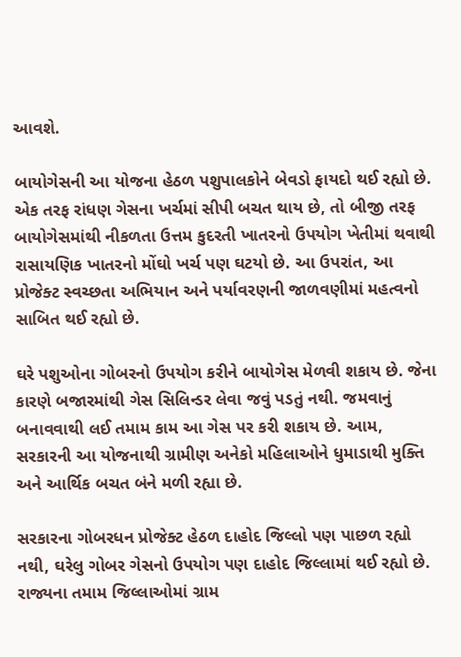આવશે.

બાયોગેસની આ યોજના હેઠળ પશુપાલકોને બેવડો ફાયદો થઈ રહ્યો છે. એક તરફ રાંધણ ગેસના ખર્ચમાં સીપી બચત થાય છે, તો બીજી તરફ બાયોગેસમાંથી નીકળતા ઉત્તમ કુદરતી ખાતરનો ઉપયોગ ખેતીમાં થવાથી રાસાયણિક ખાતરનો મોંઘો ખર્ચ પણ ઘટયો છે. આ ઉપરાંત, આ પ્રોજેક્ટ સ્વચ્છતા અભિયાન અને પર્યાવરણની જાળવણીમાં મહત્વનો સાબિત થઈ રહ્યો છે.

ઘરે પશુઓના ગોબરનો ઉપયોગ કરીને બાયોગેસ મેળવી શકાય છે. જેના કારણે બજારમાંથી ગેસ સિલિન્ડર લેવા જવું પડતું નથી. જમવાનું બનાવવાથી લઈ તમામ કામ આ ગેસ પર કરી શકાય છે. આમ, સરકારની આ યોજનાથી ગ્રામીણ અનેકો મહિલાઓને ધુમાડાથી મુક્તિ અને આર્થિક બચત બંને મળી રહ્યા છે.

સરકારના ગોબરધન પ્રોજેક્ટ હેઠળ દાહોદ જિલ્લો પણ પાછળ રહ્યો નથી, ઘરેલુ ગોબર ગેસનો ઉપયોગ પણ દાહોદ જિલ્લામાં થઈ રહ્યો છે. રાજ્યના તમામ જિલ્લાઓમાં ગ્રામ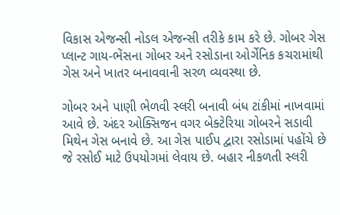વિકાસ એજન્સી નોડલ એજન્સી તરીકે કામ કરે છે. ગોબર ગેસ પ્લાન્ટ ગાય-ભેંસના ગોબર અને રસોડાના ઓર્ગેનિક કચરામાંથી ગેસ અને ખાતર બનાવવાની સરળ વ્યવસ્થા છે.

ગોબર અને પાણી ભેળવી સ્લરી બનાવી બંધ ટાંકીમાં નાખવામાં આવે છે. અંદર ઓક્સિજન વગર બેક્ટેરિયા ગોબરને સડાવી મિથેન ગેસ બનાવે છે. આ ગેસ પાઈપ દ્વારા રસોડામાં પહોંચે છે જે રસોઈ માટે ઉપયોગમાં લેવાય છે. બહાર નીકળતી સ્લરી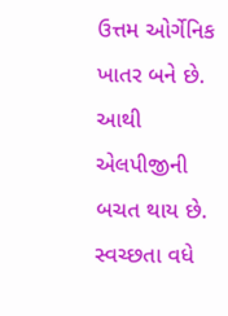ઉત્તમ ઓર્ગેનિક ખાતર બને છે. આથી એલપીજીની બચત થાય છે. સ્વચ્છતા વધે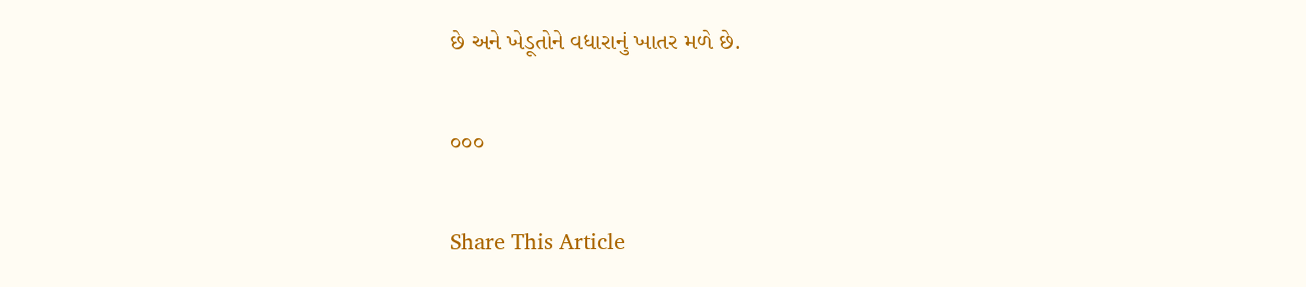છે અને ખેડૂતોને વધારાનું ખાતર મળે છે.

૦૦૦

Share This Article